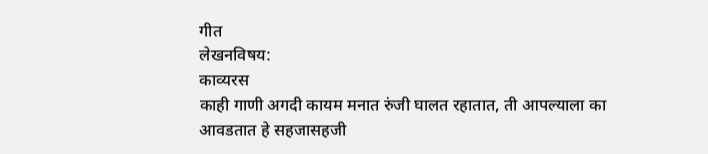गीत
लेखनविषय:
काव्यरस
काही गाणी अगदी कायम मनात रुंजी घालत रहातात, ती आपल्याला का आवडतात हे सहजासहजी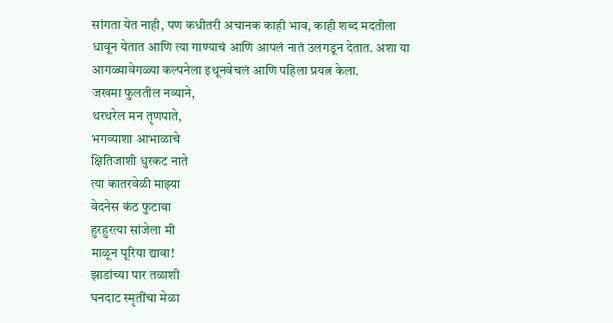सांगता येत नाही, पण कधीतरी अचानक काही भाव, काही शब्द मदतीला धावून येतात आणि त्या गाण्याचं आणि आपलं नातं उलगडून देतात. अशा या आगळ्यावेगळ्या कल्पनेला इथूनवेचलं आणि पहिला प्रयत्न केला.
जखमा फुलतील नव्याने,
थरथरेल मन तृणपाते,
भगव्याशा आभाळाचे
क्षितिजाशी धुरकट नाते
त्या कातरवेळी माझ्या
वेदनेस कंठ फुटावा
हुरहुरत्या सांजेला मी
माळून पूरिया द्यावा!
झाडांच्या पार तळाशी
घनदाट स्मृतींचा मेळा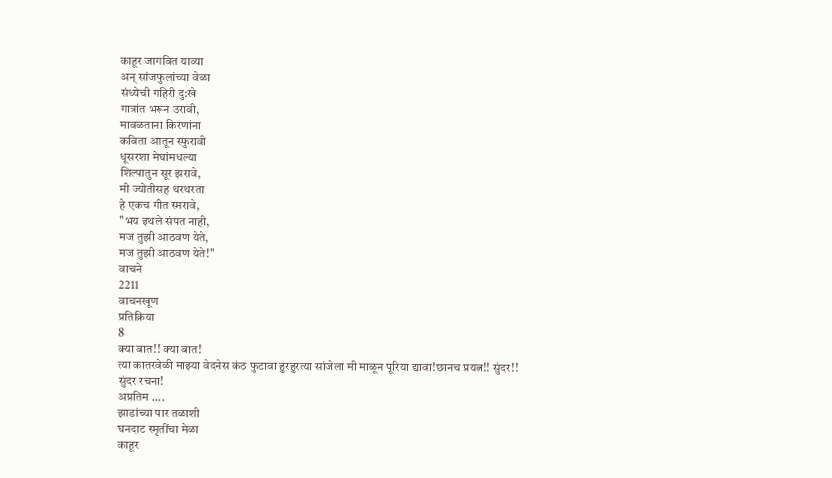काहूर जागवित याव्या
अन् सांजफुलांच्या वेळा
संध्येची गहिरी दु:खे
गात्रांत भरून उरावी,
मावळताना किरणांना
कविता आतून स्फुरावी
धूसरशा मेघांमधल्या
शिल्पातुन सूर झरावे,
मी ज्योतीसह थरथरता
हे एकच गीत स्मरावे,
"भय इथले संपत नाही,
मज तुझी आठवण येते,
मज तुझी आठवण येते!"
वाचने
2211
वाचनखूण
प्रतिक्रिया
8
क्या बात!! क्या बात!
त्या कातरवेळी माझ्या वेदनेस कंठ फुटावा हुरहुरत्या सांजेला मी माळून पूरिया द्यावा!छानच प्रयत्न!! सुंदर!!
सुंदर रचना!
अप्रतिम ....
झाडांच्या पार तळाशी
घनदाट स्मृतींचा मेळा
काहूर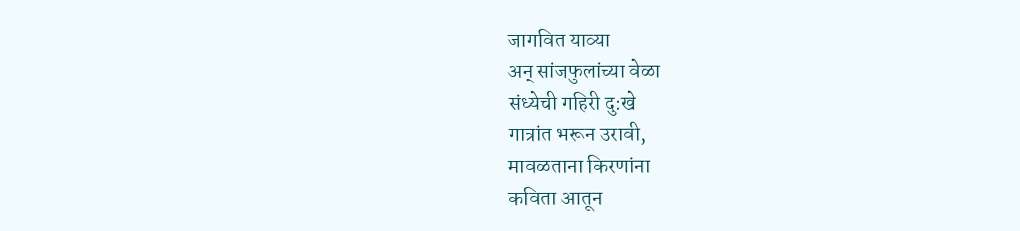जागवित याव्या
अन् सांजफुलांच्या वेळा
संध्येची गहिरी दु:खे
गात्रांत भरून उरावी,
मावळताना किरणांना
कविता आतून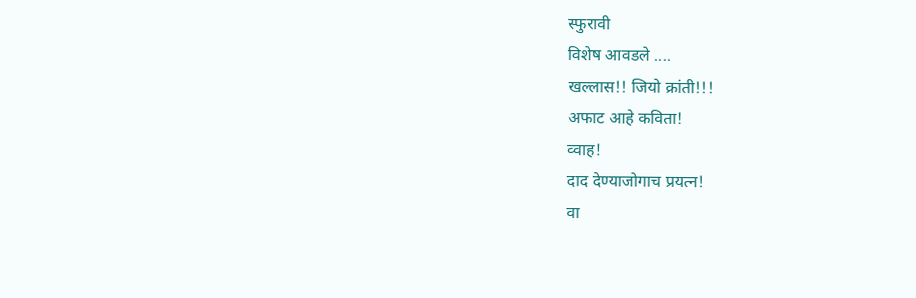स्फुरावी
विशेष आवडले ....
खल्लास!! जियो क्रांती!!!
अफाट आहे कविता!
व्वाह!
दाद देण्याजोगाच प्रयत्न!
वा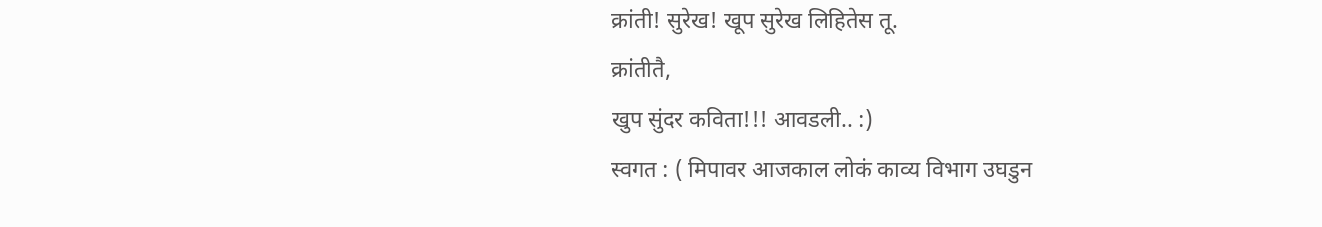क्रांती! सुरेख! खूप सुरेख लिहितेस तू.
क्रांतीतै,
खुप सुंदर कविता!!! आवडली.. :)
स्वगत : ( मिपावर आजकाल लोकं काव्य विभाग उघडुन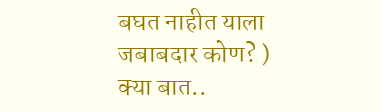बघत नाहीत याला जबाबदार कोण? )
क्या बात..